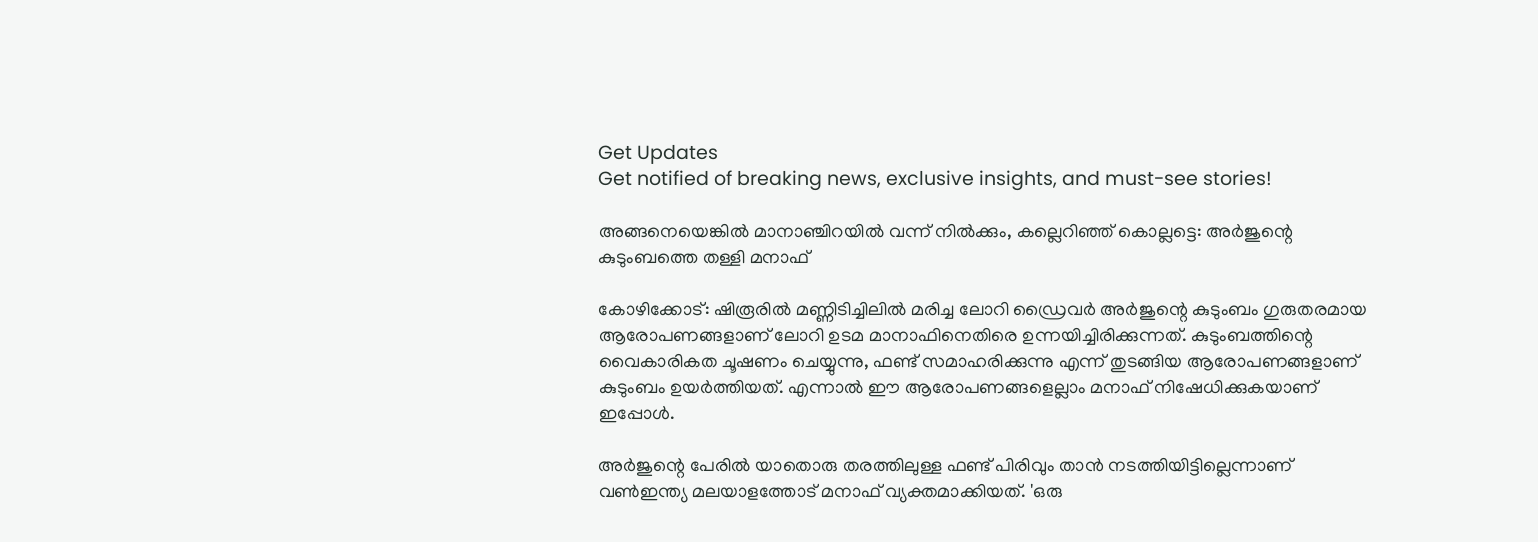Get Updates
Get notified of breaking news, exclusive insights, and must-see stories!

അങ്ങനെയെങ്കില്‍ മാനാഞ്ചിറയില്‍ വന്ന് നില്‍ക്കും, കല്ലെറിഞ്ഞ് കൊല്ലട്ടെ: അർജുന്റെ കുടുംബത്തെ തള്ളി മനാഫ്

കോഴിക്കോട്: ഷിരൂരില്‍ മണ്ണിടിച്ചിലില്‍ മരിച്ച ലോറി ഡ്രൈവർ അർജുന്റെ കുടുംബം ഗുരുതരമായ ആരോപണങ്ങളാണ് ലോറി ഉടമ മാനാഫിനെതിരെ ഉന്നയിച്ചിരിക്കുന്നത്. കുടുംബത്തിന്റെ വൈകാരികത ചൂഷണം ചെയ്യുന്നു, ഫണ്ട് സമാഹരിക്കുന്നു എന്ന് തുടങ്ങിയ ആരോപണങ്ങളാണ് കുടുംബം ഉയർത്തിയത്. എന്നാല്‍ ഈ ആരോപണങ്ങളെല്ലാം മനാഫ് നിഷേധിക്കുകയാണ് ഇപ്പോള്‍.

അർജുന്റെ പേരില്‍ യാതൊരു തരത്തിലുള്ള ഫണ്ട് പിരിവും താന്‍ നടത്തിയിട്ടില്ലെന്നാണ് വണ്‍ഇന്ത്യ മലയാളത്തോട് മനാഫ് വ്യക്തമാക്കിയത്. 'ഒരു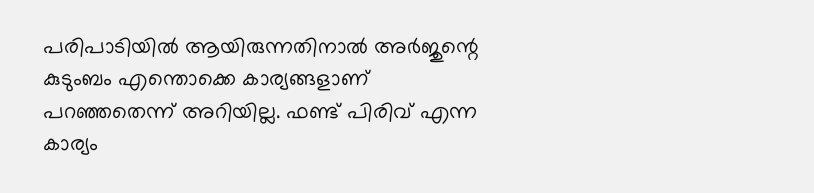പരിപാടിയില്‍ ആയിരുന്നതിനാല്‍ അർജുന്റെ കുടുംബം എന്തൊക്കെ കാര്യങ്ങളാണ് പറഞ്ഞതെന്ന് അറിയില്ല. ഫണ്ട് പിരിവ് എന്ന കാര്യം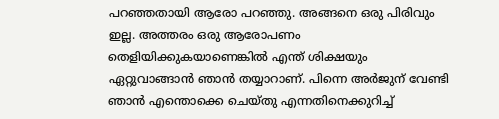പറഞ്ഞതായി ആരോ പറഞ്ഞു. അങ്ങനെ ഒരു പിരിവും ഇല്ല. അത്തരം ഒരു ആരോപണം തെളിയിക്കുകയാണെങ്കില്‍ എന്ത് ശിക്ഷയും ഏറ്റുവാങ്ങാന്‍ ഞാന്‍ തയ്യാറാണ്. പിന്നെ അർജുന് വേണ്ടി ഞാന്‍ എന്തൊക്കെ ചെയ്തു എന്നതിനെക്കുറിച്ച്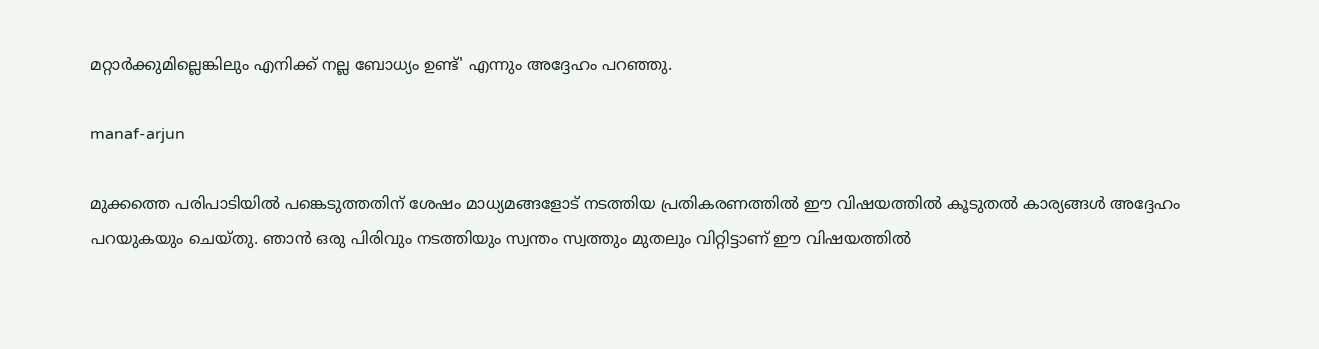മറ്റാർക്കുമില്ലെങ്കിലും എനിക്ക് നല്ല ബോധ്യം ഉണ്ട്' എന്നും അദ്ദേഹം പറഞ്ഞു.

manaf-arjun

മുക്കത്തെ പരിപാടിയില്‍ പങ്കെടുത്തതിന് ശേഷം മാധ്യമങ്ങളോട് നടത്തിയ പ്രതികരണത്തില്‍ ഈ വിഷയത്തില്‍ കൂടുതല്‍ കാര്യങ്ങള്‍ അദ്ദേഹം പറയുകയും ചെയ്തു. ഞാന്‍ ഒരു പിരിവും നടത്തിയും സ്വന്തം സ്വത്തും മുതലും വിറ്റിട്ടാണ് ഈ വിഷയത്തില്‍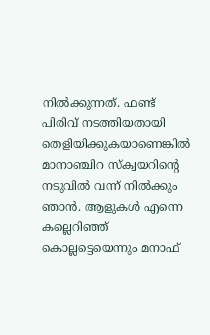നില്‍ക്കുന്നത്. ഫണ്ട് പിരിവ് നടത്തിയതായി തെളിയിക്കുകയാണെങ്കില്‍ മാനാഞ്ചിറ സ്ക്വയറിന്റെ നടുവില്‍ വന്ന് നില്‍ക്കും ഞാന്‍. ആളുകള്‍ എന്നെ കല്ലെറിഞ്ഞ് കൊല്ലട്ടെയെന്നും മനാഫ്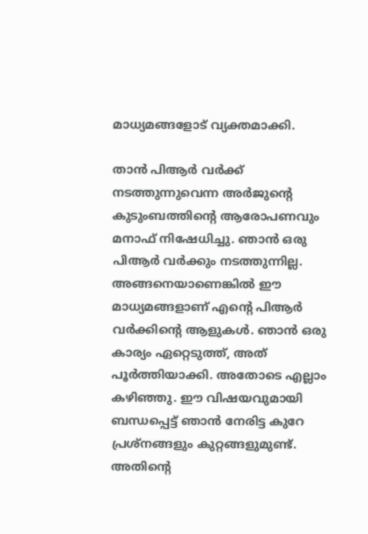മാധ്യമങ്ങളോട് വ്യക്തമാക്കി.

താന്‍ പിആർ വർക്ക് നടത്തുന്നുവെന്ന അർജുന്റെ കുടുംബത്തിന്റെ ആരോപണവും മനാഫ് നിഷേധിച്ചു. ഞാന്‍ ഒരു പിആർ വർക്കും നടത്തുന്നില്ല. അങ്ങനെയാണെങ്കില്‍ ഈ മാധ്യമങ്ങളാണ് എന്റെ പിആർ വർക്കിന്റെ ആളുകള്‍. ഞാന്‍ ഒരു കാര്യം ഏറ്റെടുത്ത്, അത് പൂർത്തിയാക്കി. അതോടെ എല്ലാം കഴിഞ്ഞു. ഈ വിഷയവുമായി ബന്ധപ്പെട്ട് ഞാന്‍ നേരിട്ട കുറേ പ്രശ്നങ്ങളും കുറ്റങ്ങളുമുണ്ട്. അതിന്റെ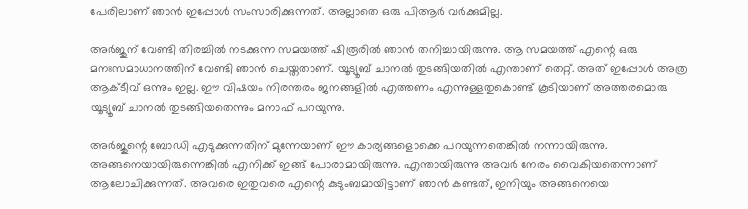പേരിലാണ് ഞാന്‍ ഇപ്പോള്‍ സംസാരിക്കുന്നത്. അല്ലാതെ ഒരു പിആർ വർക്കുമില്ല.

അർജുന് വേണ്ടി തിരച്ചില്‍ നടക്കുന്ന സമയത്ത് ഷിരൂരില്‍ ഞാന്‍ തനിച്ചായിരുന്നു. ആ സമയത്ത് എന്റെ ഒരു മനഃസമാധാനത്തിന് വേണ്ടി ഞാന്‍ ചെയ്തതാണ്. യൂട്യൂബ് ചാനല്‍ തുടങ്ങിയതില്‍ എന്താണ് തെറ്റ്. അത് ഇപ്പോള്‍ അത്ര ആക്ടീവ് ഒന്നും ഇല്ല. ഈ വിഷയം നിരന്തരം ജനങ്ങളില്‍ എത്തണം എന്നുള്ളതുകൊണ്ട് കൂടിയാണ് അത്തരമൊരു യൂട്യൂബ് ചാനല്‍ തുടങ്ങിയതെന്നും മനാഫ് പറയുന്നു.

അർജുന്റെ ബോഡി എടുക്കുന്നതിന് മുന്നേയാണ് ഈ കാര്യങ്ങളൊക്കെ പറയുന്നതെങ്കില്‍ നന്നായിരുന്നു. അങ്ങനെയായിരുന്നെങ്കില്‍ എനിക്ക് ഇങ്ങ് പോരാമായിരുന്നു. എന്തായിരുന്നു അവർ നേരം വൈകിയതെന്നാണ് ആലോചിക്കുന്നത്. അവരെ ഇതുവരെ എന്റെ കുടുംബമായിട്ടാണ് ഞാന്‍ കണ്ടത്, ഇനിയും അങ്ങനെയെ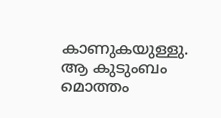കാണുകയുള്ളു. ആ കുടുംബം മൊത്തം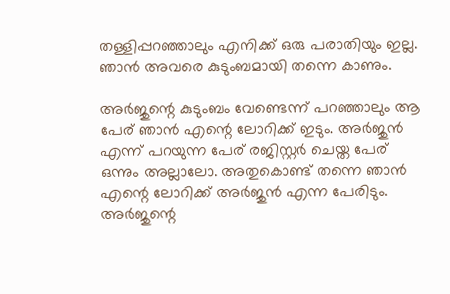തള്ളിപ്പറഞ്ഞാലും എനിക്ക് ഒരു പരാതിയും ഇല്ല. ഞാന്‍ അവരെ കുടുംബമായി തന്നെ കാണും.

അർജുന്റെ കുടുംബം വേണ്ടെന്ന് പറഞ്ഞാലും ആ പേര് ഞാന്‍ എന്റെ ലോറിക്ക് ഇടും. അർജുന്‍ എന്ന് പറയുന്ന പേര് രജിസ്റ്റർ ചെയ്ത പേര് ഒന്നും അല്ലാലോ. അതുകൊണ്ട് തന്നെ ഞാന്‍ എന്റെ ലോറിക്ക് അർജുന്‍ എന്ന പേരിടും. അർജുന്റെ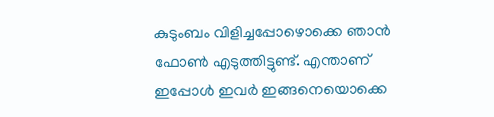കുടുംബം വിളിച്ചപ്പോഴൊക്കെ ഞാന്‍ ഫോണ്‍ എടുത്തിട്ടുണ്ട്. എന്താണ് ഇപ്പോള്‍ ഇവർ ഇങ്ങനെയൊക്കെ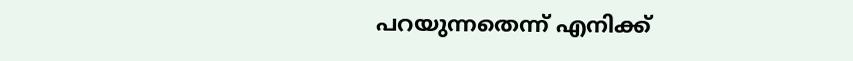പറയുന്നതെന്ന് എനിക്ക്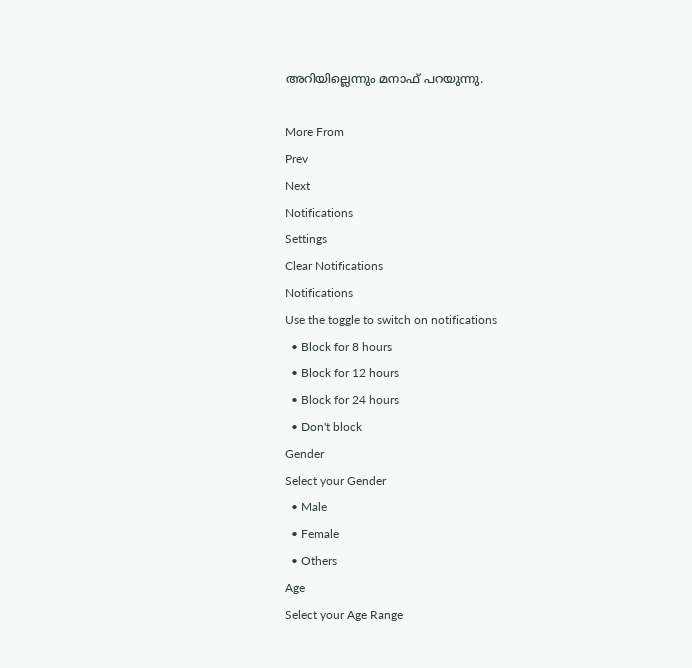അറിയില്ലെന്നും മനാഫ് പറയുന്നു.

More From
Prev
Next
Notifications
Settings
Clear Notifications
Notifications
Use the toggle to switch on notifications
  • Block for 8 hours
  • Block for 12 hours
  • Block for 24 hours
  • Don't block
Gender
Select your Gender
  • Male
  • Female
  • Others
Age
Select your Age Range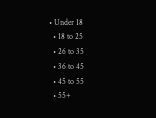• Under 18
  • 18 to 25
  • 26 to 35
  • 36 to 45
  • 45 to 55
  • 55+